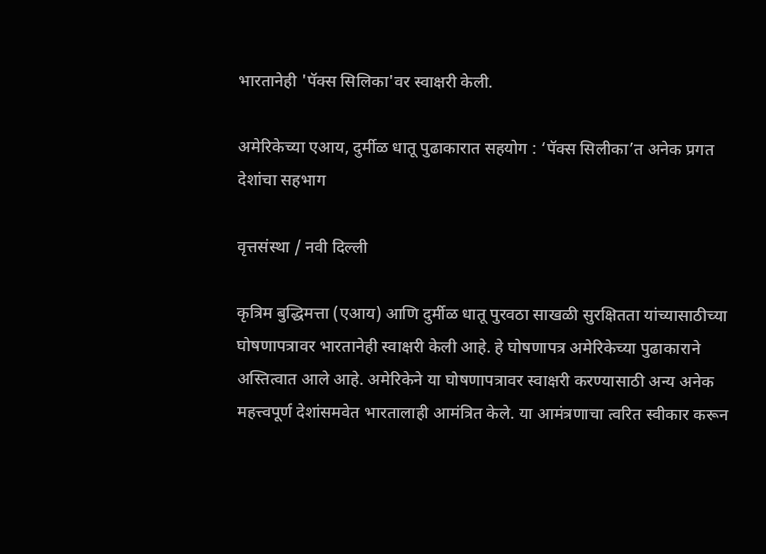भारतानेही 'पॅक्स सिलिका'वर स्वाक्षरी केली.

अमेरिकेच्या एआय, दुर्मीळ धातू पुढाकारात सहयोग : ‘पॅक्स सिलीका’त अनेक प्रगत देशांचा सहभाग

वृत्तसंस्था / नवी दिल्ली

कृत्रिम बुद्धिमत्ता (एआय) आणि दुर्मीळ धातू पुरवठा साखळी सुरक्षितता यांच्यासाठीच्या घोषणापत्रावर भारतानेही स्वाक्षरी केली आहे. हे घोषणापत्र अमेरिकेच्या पुढाकाराने अस्तित्वात आले आहे. अमेरिकेने या घोषणापत्रावर स्वाक्षरी करण्यासाठी अन्य अनेक महत्त्वपूर्ण देशांसमवेत भारतालाही आमंत्रित केले. या आमंत्रणाचा त्वरित स्वीकार करून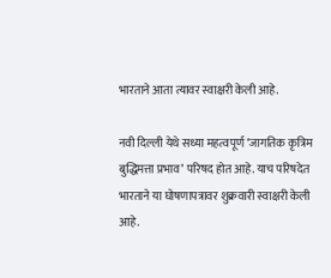भारताने आता त्यावर स्वाक्षरी केली आहे.

नवी दिल्ली येथे सध्या महत्वपूर्ण ‘जागतिक कृत्रिम बुद्धिमत्ता प्रभाव’ परिषद होत आहे. याच परिषदेत भारताने या घोषणापत्रावर शुक्रवारी स्वाक्षरी केली आहे.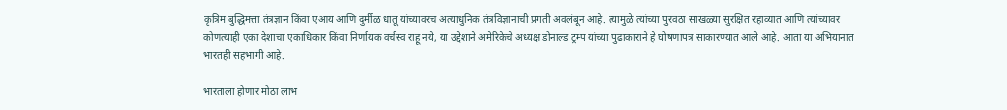कृत्रिम बुद्धिमत्ता तंत्रज्ञान किंवा एआय आणि दुर्मीळ धातू यांच्यावरच अत्याधुनिक तंत्रविज्ञानाची प्रगती अवलंबून आहे. त्यामुळे त्यांच्या पुरवठा साखळ्या सुरक्षित रहाव्यात आणि त्यांच्यावर कोणत्याही एका देशाचा एकाधिकार किंवा निर्णायक वर्चस्व राहू नये, या उद्देशाने अमेरिकेचे अध्यक्ष डोनाल्ड ट्रम्प यांच्या पुढाकाराने हे घोषणापत्र साकारण्यात आले आहे. आता या अभियानात भारतही सहभागी आहे.

भारताला होणार मोठा लाभ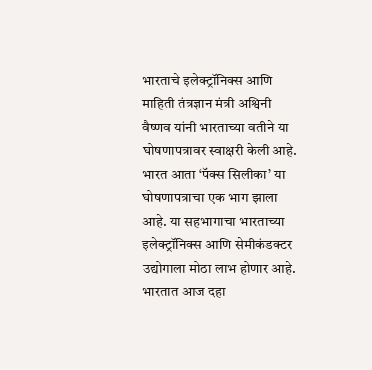भारताचे इलेक्ट्रॉनिक्स आणि माहिती तंत्रज्ञान मंत्री अश्विनी वैष्णव यांनी भारताच्या वतीने या घोषणापत्रावर स्वाक्षरी केली आहे. भारत आता ‘पॅक्स सिलीका’ या घोषणापत्राचा एक भाग झाला आहे. या सहभागाचा भारताच्या इलेक्ट्रॉनिक्स आणि सेमीकंडक्टर उद्योगाला मोठा लाभ होणार आहे. भारतात आज दहा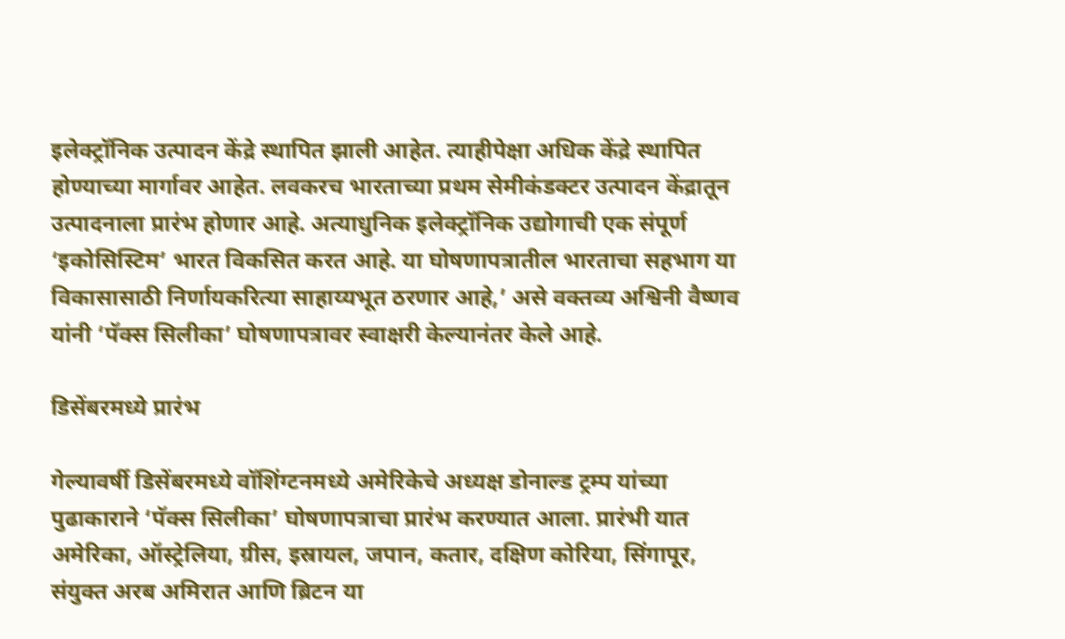इलेक्ट्रॉनिक उत्पादन केंद्रे स्थापित झाली आहेत. त्याहीपेक्षा अधिक केंद्रे स्थापित होण्याच्या मार्गावर आहेत. लवकरच भारताच्या प्रथम सेमीकंडक्टर उत्पादन केंद्रातून उत्पादनाला प्रारंभ होणार आहे. अत्याधुनिक इलेक्ट्रॉनिक उद्योगाची एक संपूर्ण ‘इकोसिस्टिम’ भारत विकसित करत आहे. या घोषणापत्रातील भारताचा सहभाग या विकासासाठी निर्णायकरित्या साहाय्यभूत ठरणार आहे,’ असे वक्तव्य अश्विनी वैष्णव यांनी ‘पॅक्स सिलीका’ घोषणापत्रावर स्वाक्षरी केल्यानंतर केले आहे.

डिसेंबरमध्ये प्रारंभ

गेल्यावर्षी डिसेंबरमध्ये वॉशिंग्टनमध्ये अमेरिकेचे अध्यक्ष डोनाल्ड ट्रम्प यांच्या पुढाकाराने ‘पॅक्स सिलीका’ घोषणापत्राचा प्रारंभ करण्यात आला. प्रारंभी यात अमेरिका, ऑस्ट्रेलिया, ग्रीस, इस्रायल, जपान, कतार, दक्षिण कोरिया, सिंगापूर, संयुक्त अरब अमिरात आणि ब्रिटन या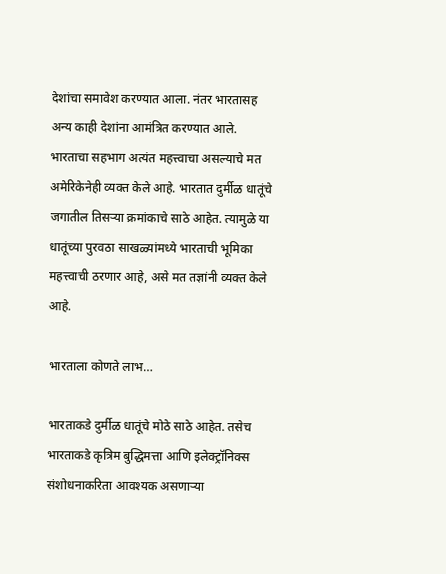देशांचा समावेश करण्यात आला. नंतर भारतासह अन्य काही देशांना आमंत्रित करण्यात आले. भारताचा सहभाग अत्यंत महत्त्वाचा असल्याचे मत अमेरिकेनेही व्यक्त केले आहे. भारतात दुर्मीळ धातूंचे जगातील तिसऱ्या क्रमांकाचे साठे आहेत. त्यामुळे या धातूंच्या पुरवठा साखळ्यांमध्ये भारताची भूमिका महत्त्वाची ठरणार आहे, असे मत तज्ञांनी व्यक्त केले आहे.

भारताला कोणते लाभ…

भारताकडे दुर्मीळ धातूंचे मोठे साठे आहेत. तसेच भारताकडे कृत्रिम बुद्धिमत्ता आणि इलेक्ट्रॉनिक्स संशोधनाकरिता आवश्यक असणाऱ्या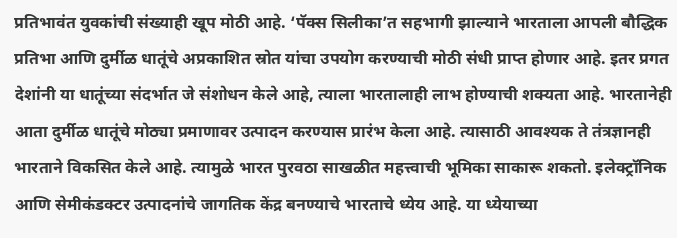प्रतिभावंत युवकांची संख्याही खूप मोठी आहे. ‘पॅक्स सिलीका’त सहभागी झाल्याने भारताला आपली बौद्धिक प्रतिभा आणि दुर्मीळ धातूंचे अप्रकाशित स्रोत यांचा उपयोग करण्याची मोठी संधी प्राप्त होणार आहे. इतर प्रगत देशांनी या धातूंच्या संदर्भात जे संशोधन केले आहे, त्याला भारतालाही लाभ होण्याची शक्यता आहे. भारतानेही आता दुर्मीळ धातूंचे मोठ्या प्रमाणावर उत्पादन करण्यास प्रारंभ केला आहे. त्यासाठी आवश्यक ते तंत्रज्ञानही भारताने विकसित केले आहे. त्यामुळे भारत पुरवठा साखळीत महत्त्वाची भूमिका साकारू शकतो. इलेक्ट्रॉनिक आणि सेमीकंडक्टर उत्पादनांचे जागतिक केंद्र बनण्याचे भारताचे ध्येय आहे. या ध्येयाच्या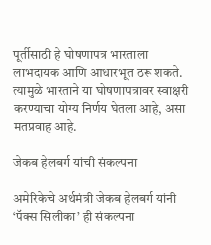पूर्तीसाठी हे घोषणापत्र भारताला लाभदायक आणि आधारभूत ठरू शकते. त्यामुळे भारताने या घोषणापत्रावर स्वाक्षरी करण्याचा योग्य निर्णय घेतला आहे, असा मतप्रवाह आहे.

जेकब हेलबर्ग यांची संकल्पना

अमेरिकेचे अर्थमंत्री जेकब हेलबर्ग यांनी ‘पॅक्स सिलीका’ ही संकल्पना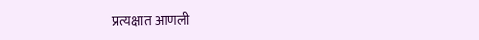प्रत्यक्षात आणली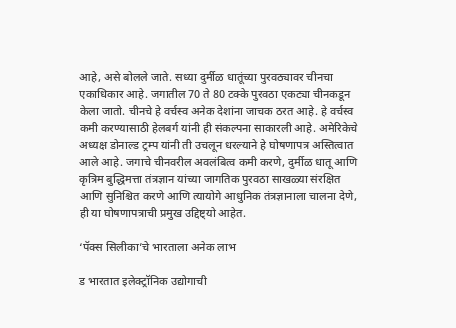आहे, असे बोलले जाते. सध्या दुर्मीळ धातूंच्या पुरवठ्यावर चीनचा एकाधिकार आहे. जगातील 70 ते 80 टक्के पुरवठा एकट्या चीनकडून केला जातो. चीनचे हे वर्चस्व अनेक देशांना जाचक ठरत आहे. हे वर्चस्व कमी करण्यासाठी हेलबर्ग यांनी ही संकल्पना साकारली आहे. अमेरिकेचे अध्यक्ष डोनाल्ड ट्रम्प यांनी ती उचलून धरल्याने हे घोषणापत्र अस्तित्वात आले आहे. जगाचे चीनवरील अवलंबित्व कमी करणे, दुर्मीळ धातू आणि कृत्रिम बुद्धिमत्ता तंत्रज्ञान यांच्या जागतिक पुरवठा साखळ्या संरक्षित आणि सुनिश्चित करणे आणि त्यायोगे आधुनिक तंत्रज्ञानाला चालना देणे, ही या घोषणापत्राची प्रमुख उद्दिष्ट्यो आहेत.

‘पॅक्स सिलीका’चे भारताला अनेक लाभ

ड भारतात इलेक्ट्रॉनिक उद्योगाची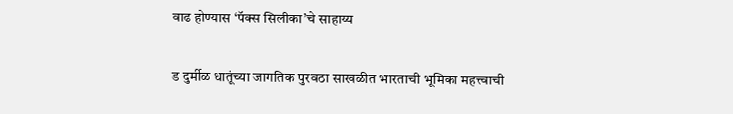वाढ होण्यास ‘पॅक्स सिलीका’चे साहाय्य

ड दुर्मीळ धातूंच्या जागतिक पुरवठा साखळीत भारताची भूमिका महत्त्वाची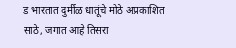ड भारतात दुर्मीळ धातूंचे मोठे अप्रकाशित साठे, जगात आहे तिसरा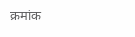क्रमांक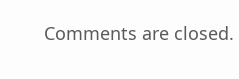Comments are closed.